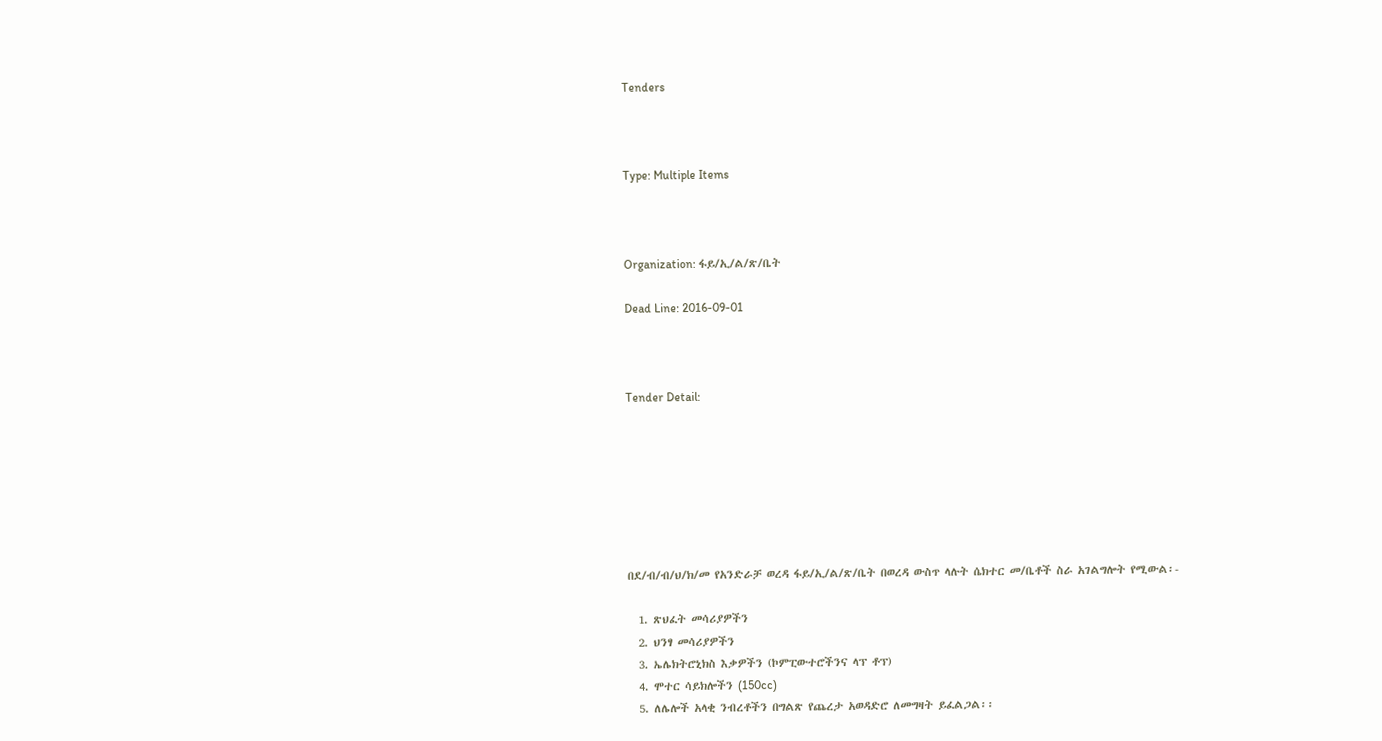Tenders



Type: Multiple Items



Organization: ፋይ/ኢ/ል/ጽ/ቤት

Dead Line: 2016-09-01



Tender Detail:







በደ/ብ/ብ/ህ/ክ/መ የአንድራቻ ወረዳ ፋይ/ኢ/ል/ጽ/ቤት በወረዳ ውስጥ ላሉት ሴክተር መ/ቤቶች ስራ አገልግሎት የሚውል፡-

  1. ጽህፈት መሳሪያዎችን
  2. ህንፃ መሳሪያዎችን
  3. ኤሌክትሮኒክስ እቃዎችን (ኮምፒውተሮችንና ላፕ ቶፕ)
  4. ሞተር ሳይክሎችን (150cc)
  5. ለሌሎች አላቂ ንብረቶችን በግልጽ የጨረታ አወዳድሮ ለመግዛት ይፈልጋል፡፡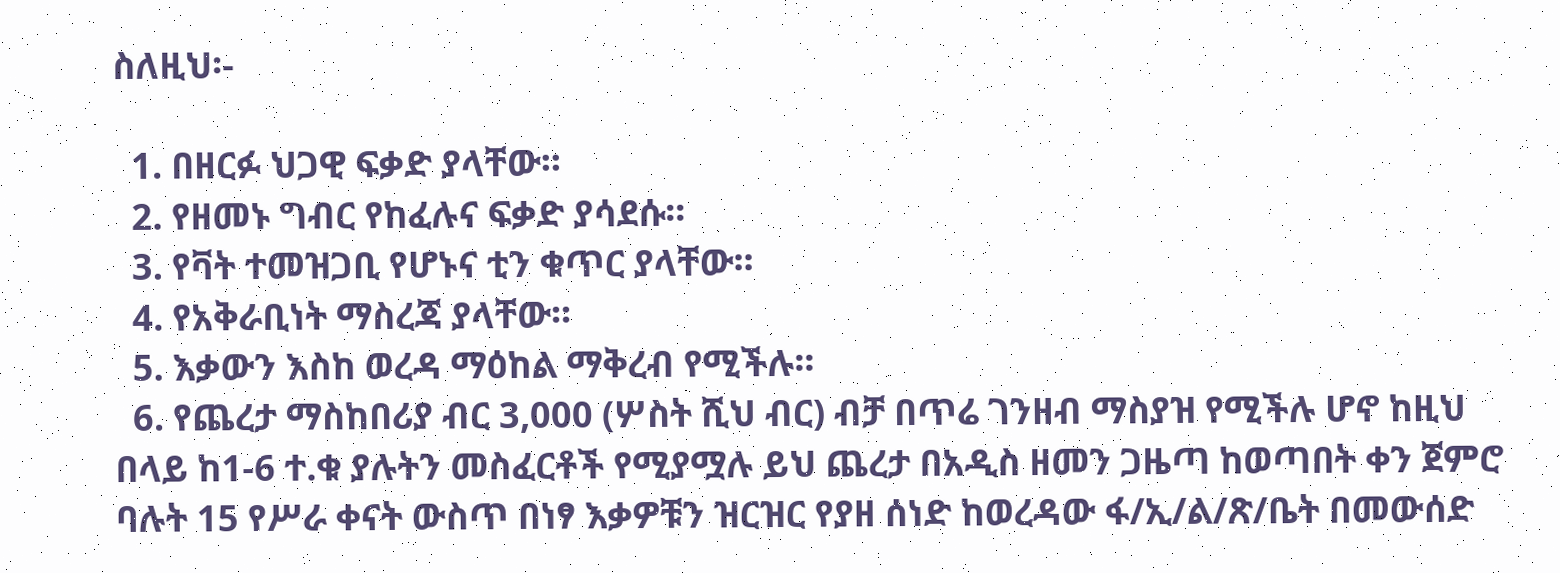ስለዚህ፡-

  1. በዘርፉ ህጋዊ ፍቃድ ያላቸው፡፡
  2. የዘመኑ ግብር የከፈሉና ፍቃድ ያሳደሱ፡፡
  3. የቫት ተመዝጋቢ የሆኑና ቲን ቁጥር ያላቸው፡፡
  4. የአቅራቢነት ማስረጃ ያላቸው፡፡
  5. እቃውን እስከ ወረዳ ማዕከል ማቅረብ የሚችሉ፡፡
  6. የጨረታ ማስከበሪያ ብር 3,000 (ሦስት ሺህ ብር) ብቻ በጥሬ ገንዘብ ማስያዝ የሚችሉ ሆኖ ከዚህ በላይ ከ1-6 ተ.ቁ ያሉትን መስፈርቶች የሚያሟሉ ይህ ጨረታ በአዲስ ዘመን ጋዜጣ ከወጣበት ቀን ጀምሮ ባሉት 15 የሥራ ቀናት ውስጥ በነፃ እቃዎቹን ዝርዝር የያዘ ሰነድ ከወረዳው ፋ/ኢ/ል/ጽ/ቤት በመውሰድ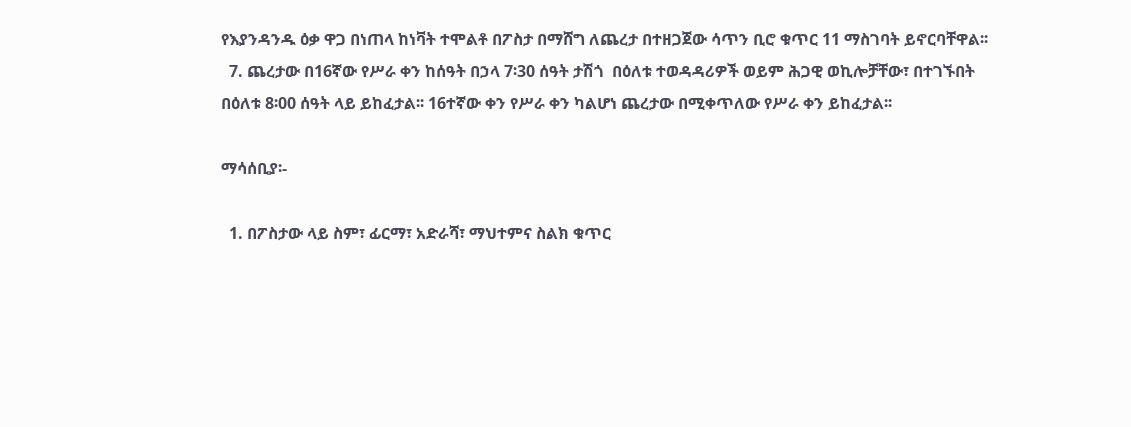የእያንዳንዱ ዕቃ ዋጋ በነጠላ ከነቫት ተሞልቶ በፖስታ በማሸግ ለጨረታ በተዘጋጀው ሳጥን ቢሮ ቁጥር 11 ማስገባት ይኖርባቸዋል፡፡
  7. ጨረታው በ16ኛው የሥራ ቀን ከሰዓት በኃላ 7፡30 ሰዓት ታሽጎ  በዕለቱ ተወዳዳሪዎች ወይም ሕጋዊ ወኪሎቻቸው፣ በተገኙበት በዕለቱ 8፡00 ሰዓት ላይ ይከፈታል፡፡ 16ተኛው ቀን የሥራ ቀን ካልሆነ ጨረታው በሚቀጥለው የሥራ ቀን ይከፈታል፡፡

ማሳሰቢያ፡-

  1. በፖስታው ላይ ስም፣ ፊርማ፣ አድራሻ፣ ማህተምና ስልክ ቁጥር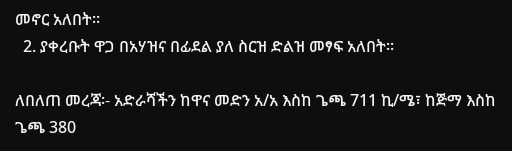መኖር አለበት፡፡
  2. ያቀረቡት ዋጋ በአሃዝና በፊደል ያለ ስርዝ ድልዝ መፃፍ አለበት፡፡

ለበለጠ መረጃ፡- አድራሻችን ከዋና መድን አ/አ እስከ ጌጫ 711 ኪ/ሜ፣ ከጅማ እስከ ጌጫ 380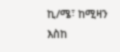ኪ/ሜ፣ ከሚዛን እስከ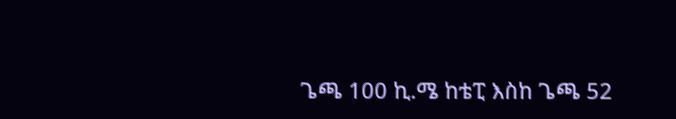ጌጫ 100 ኪ.ሜ ከቴፒ እስከ ጌጫ 52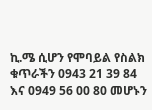ኪ.ሜ ሲሆን የሞባይል የስልክ ቁጥራችን 0943 21 39 84 እና 0949 56 00 80 መሆኑን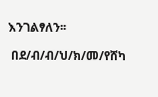እንገልፃለን፡፡

 በደ/ብ/ብ/ህ/ክ/መ/የሸካ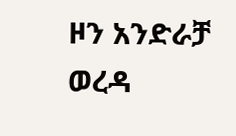ዞን አንድራቻ ወረዳ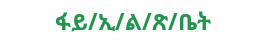ፋይ/ኢ/ል/ጽ/ቤት